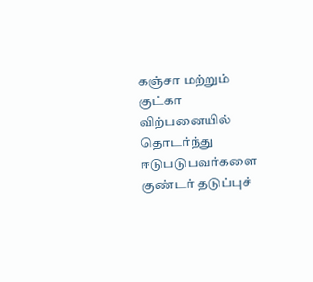கஞ்சா மற்றும் குட்கா விற்பனையில் தொடர்ந்து ஈடுபடுபவர்களை குண்டர் தடுப்புச்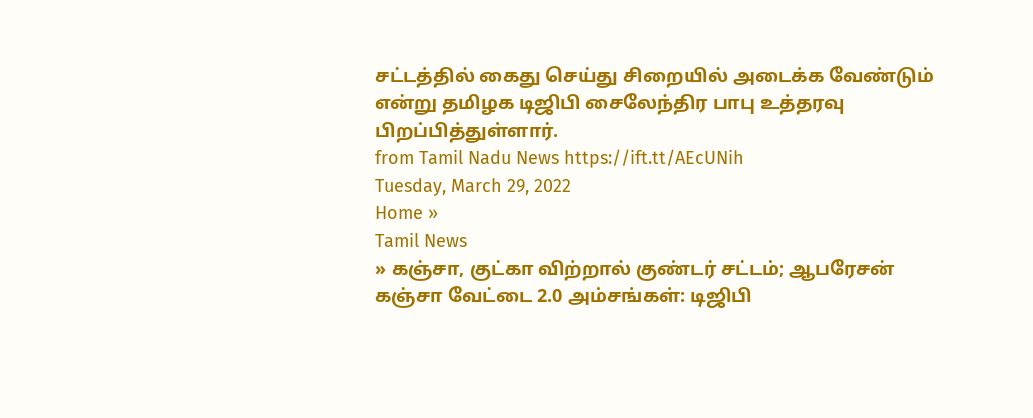சட்டத்தில் கைது செய்து சிறையில் அடைக்க வேண்டும் என்று தமிழக டிஜிபி சைலேந்திர பாபு உத்தரவு பிறப்பித்துள்ளார்.
from Tamil Nadu News https://ift.tt/AEcUNih
Tuesday, March 29, 2022
Home »
Tamil News
» கஞ்சா, குட்கா விற்றால் குண்டர் சட்டம்; ஆபரேசன் கஞ்சா வேட்டை 2.0 அம்சங்கள்: டிஜிபி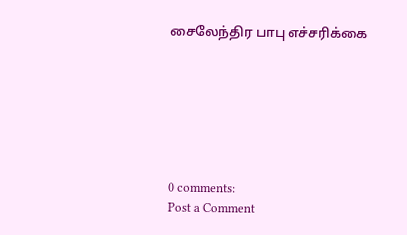சைலேந்திர பாபு எச்சரிக்கை







0 comments:
Post a Comment